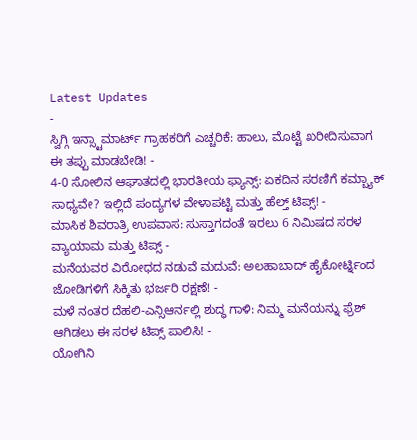Latest Updates
-
ಸ್ವಿಗ್ಗಿ ಇನ್ಸ್ಟಾಮಾರ್ಟ್ ಗ್ರಾಹಕರಿಗೆ ಎಚ್ಚರಿಕೆ: ಹಾಲು, ಮೊಟ್ಟೆ ಖರೀದಿಸುವಾಗ ಈ ತಪ್ಪು ಮಾಡಬೇಡಿ! -
4-0 ಸೋಲಿನ ಆಘಾತದಲ್ಲಿ ಭಾರತೀಯ ಫ್ಯಾನ್ಸ್: ಏಕದಿನ ಸರಣಿಗೆ ಕಮ್ಬ್ಯಾಕ್ ಸಾಧ್ಯವೇ? ಇಲ್ಲಿದೆ ಪಂದ್ಯಗಳ ವೇಳಾಪಟ್ಟಿ ಮತ್ತು ಹೆಲ್ತ್ ಟಿಪ್ಸ್! -
ಮಾಸಿಕ ಶಿವರಾತ್ರಿ ಉಪವಾಸ: ಸುಸ್ತಾಗದಂತೆ ಇರಲು 6 ನಿಮಿಷದ ಸರಳ ವ್ಯಾಯಾಮ ಮತ್ತು ಟಿಪ್ಸ್ -
ಮನೆಯವರ ವಿರೋಧದ ನಡುವೆ ಮದುವೆ: ಅಲಹಾಬಾದ್ ಹೈಕೋರ್ಟ್ನಿಂದ ಜೋಡಿಗಳಿಗೆ ಸಿಕ್ಕಿತು ಭರ್ಜರಿ ರಕ್ಷಣೆ! -
ಮಳೆ ನಂತರ ದೆಹಲಿ-ಎನ್ಸಿಆರ್ನಲ್ಲಿ ಶುದ್ಧ ಗಾಳಿ: ನಿಮ್ಮ ಮನೆಯನ್ನು ಫ್ರೆಶ್ ಆಗಿಡಲು ಈ ಸರಳ ಟಿಪ್ಸ್ ಪಾಲಿಸಿ! -
ಯೋಗಿನಿ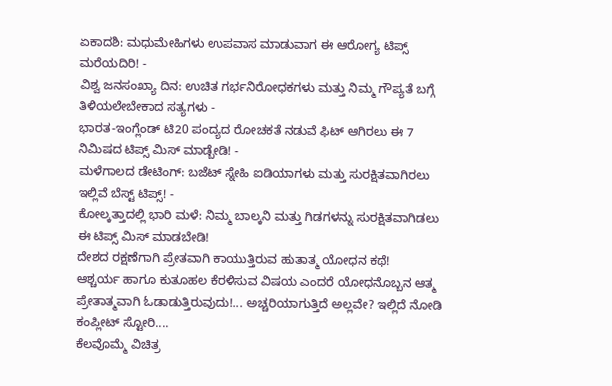ಏಕಾದಶಿ: ಮಧುಮೇಹಿಗಳು ಉಪವಾಸ ಮಾಡುವಾಗ ಈ ಆರೋಗ್ಯ ಟಿಪ್ಸ್ ಮರೆಯದಿರಿ! -
ವಿಶ್ವ ಜನಸಂಖ್ಯಾ ದಿನ: ಉಚಿತ ಗರ್ಭನಿರೋಧಕಗಳು ಮತ್ತು ನಿಮ್ಮ ಗೌಪ್ಯತೆ ಬಗ್ಗೆ ತಿಳಿಯಲೇಬೇಕಾದ ಸತ್ಯಗಳು -
ಭಾರತ-ಇಂಗ್ಲೆಂಡ್ ಟಿ20 ಪಂದ್ಯದ ರೋಚಕತೆ ನಡುವೆ ಫಿಟ್ ಆಗಿರಲು ಈ 7 ನಿಮಿಷದ ಟಿಪ್ಸ್ ಮಿಸ್ ಮಾಡ್ಬೇಡಿ! -
ಮಳೆಗಾಲದ ಡೇಟಿಂಗ್: ಬಜೆಟ್ ಸ್ನೇಹಿ ಐಡಿಯಾಗಳು ಮತ್ತು ಸುರಕ್ಷಿತವಾಗಿರಲು ಇಲ್ಲಿವೆ ಬೆಸ್ಟ್ ಟಿಪ್ಸ್! -
ಕೋಲ್ಕತ್ತಾದಲ್ಲಿ ಭಾರಿ ಮಳೆ: ನಿಮ್ಮ ಬಾಲ್ಕನಿ ಮತ್ತು ಗಿಡಗಳನ್ನು ಸುರಕ್ಷಿತವಾಗಿಡಲು ಈ ಟಿಪ್ಸ್ ಮಿಸ್ ಮಾಡಬೇಡಿ!
ದೇಶದ ರಕ್ಷಣೆಗಾಗಿ ಪ್ರೇತವಾಗಿ ಕಾಯುತ್ತಿರುವ ಹುತಾತ್ಮ ಯೋಧನ ಕಥೆ!
ಆಶ್ಚರ್ಯ ಹಾಗೂ ಕುತೂಹಲ ಕೆರಳಿಸುವ ವಿಷಯ ಎಂದರೆ ಯೋಧನೊಬ್ಬನ ಆತ್ಮ ಪ್ರೇತಾತ್ಮವಾಗಿ ಓಡಾಡುತ್ತಿರುವುದು!... ಅಚ್ಚರಿಯಾಗುತ್ತಿದೆ ಅಲ್ಲವೇ? ಇಲ್ಲಿದೆ ನೋಡಿ ಕಂಪ್ಲೀಟ್ ಸ್ಟೋರಿ....
ಕೆಲವೊಮ್ಮೆ ವಿಚಿತ್ರ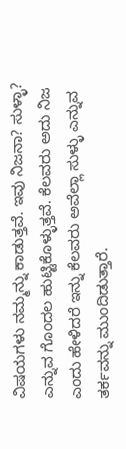ವಿಷಯಗಳು ನಮ್ಮನ್ನು ಕಾಡುತ್ತವೆ. ಇವು ನಿಜನಾ? ಸುಳ್ಳಾ? ಎನ್ನುವ ಗೊಂದಲ ಹುಟ್ಟಿಕೊಳ್ಳುತ್ತವೆ. ಕೆಲವರು ಅದು ನಿಜ ಎಂದು ಹೇಳಿದರೆ ಇನ್ನು ಕೆಲವರು ಅವೆಲ್ಲಾ ಸುಳ್ಳು ಎನ್ನುವ ತರ್ಕವನ್ನು ಮುಂದಿಡುತ್ತಾರೆ.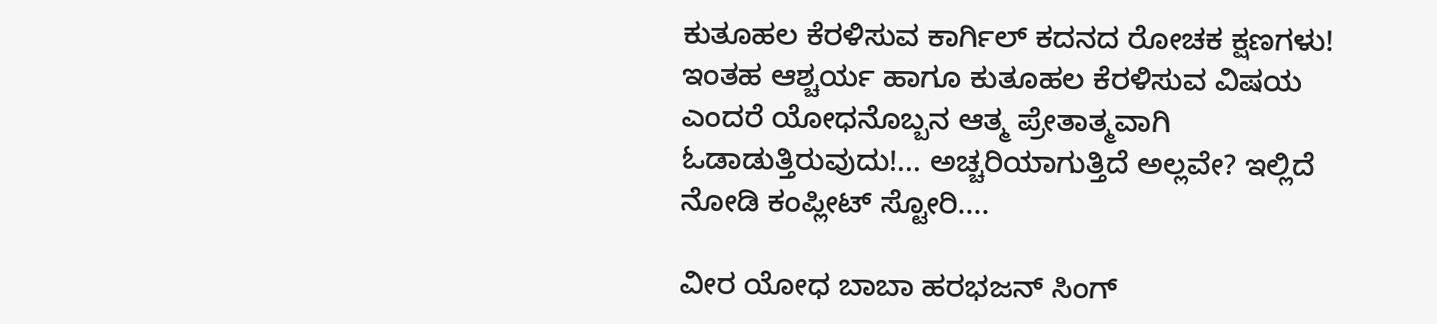ಕುತೂಹಲ ಕೆರಳಿಸುವ ಕಾರ್ಗಿಲ್ ಕದನದ ರೋಚಕ ಕ್ಷಣಗಳು!
ಇಂತಹ ಆಶ್ಚರ್ಯ ಹಾಗೂ ಕುತೂಹಲ ಕೆರಳಿಸುವ ವಿಷಯ ಎಂದರೆ ಯೋಧನೊಬ್ಬನ ಆತ್ಮ ಪ್ರೇತಾತ್ಮವಾಗಿ ಓಡಾಡುತ್ತಿರುವುದು!... ಅಚ್ಚರಿಯಾಗುತ್ತಿದೆ ಅಲ್ಲವೇ? ಇಲ್ಲಿದೆ ನೋಡಿ ಕಂಪ್ಲೀಟ್ ಸ್ಟೋರಿ....

ವೀರ ಯೋಧ ಬಾಬಾ ಹರಭಜನ್ ಸಿಂಗ್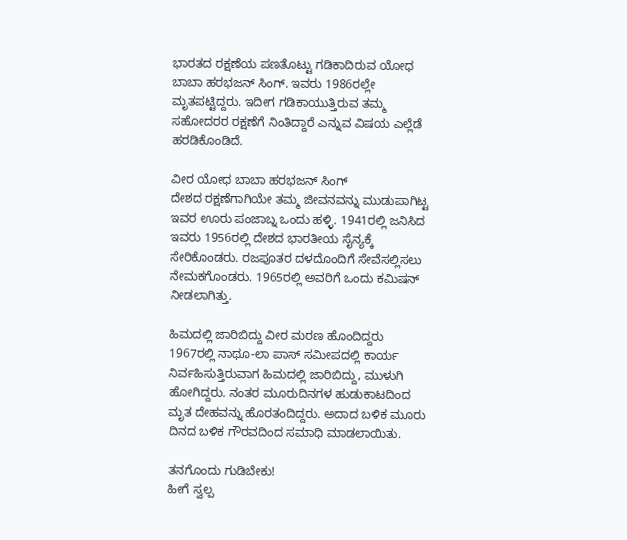ಭಾರತದ ರಕ್ಷಣೆಯ ಪಣತೊಟ್ಟು ಗಡಿಕಾದಿರುವ ಯೋಧ ಬಾಬಾ ಹರಭಜನ್ ಸಿಂಗ್. ಇವರು 1986ರಲ್ಲೇ ಮೃತಪಟ್ಟಿದ್ದರು. ಇದೀಗ ಗಡಿಕಾಯುತ್ತಿರುವ ತಮ್ಮ ಸಹೋದರರ ರಕ್ಷಣೆಗೆ ನಿಂತಿದ್ದಾರೆ ಎನ್ನುವ ವಿಷಯ ಎಲ್ಲೆಡೆ ಹರಡಿಕೊಂಡಿದೆ.

ವೀರ ಯೋಧ ಬಾಬಾ ಹರಭಜನ್ ಸಿಂಗ್
ದೇಶದ ರಕ್ಷಣೆಗಾಗಿಯೇ ತಮ್ಮ ಜೀವನವನ್ನು ಮುಡುಪಾಗಿಟ್ಟ ಇವರ ಊರು ಪಂಜಾಬ್ನ ಒಂದು ಹಳ್ಳಿ. 1941ರಲ್ಲಿ ಜನಿಸಿದ ಇವರು 1956ರಲ್ಲಿ ದೇಶದ ಭಾರತೀಯ ಸೈನ್ಯಕ್ಕೆ ಸೇರಿಕೊಂಡರು. ರಜಪೂತರ ದಳದೊಂದಿಗೆ ಸೇವೆಸಲ್ಲಿಸಲು ನೇಮಕಗೊಂಡರು. 1965ರಲ್ಲಿ ಅವರಿಗೆ ಒಂದು ಕಮಿಷನ್ ನೀಡಲಾಗಿತ್ತು.

ಹಿಮದಲ್ಲಿ ಜಾರಿಬಿದ್ದು ವೀರ ಮರಣ ಹೊಂದಿದ್ದರು
1967ರಲ್ಲಿ ನಾಥೂ-ಲಾ ಪಾಸ್ ಸಮೀಪದಲ್ಲಿ ಕಾರ್ಯ ನಿರ್ವಹಿಸುತ್ತಿರುವಾಗ ಹಿಮದಲ್ಲಿ ಜಾರಿಬಿದ್ದು, ಮುಳುಗಿ ಹೋಗಿದ್ದರು. ನಂತರ ಮೂರುದಿನಗಳ ಹುಡುಕಾಟದಿಂದ ಮೃತ ದೇಹವನ್ನು ಹೊರತಂದಿದ್ದರು. ಅದಾದ ಬಳಿಕ ಮೂರು ದಿನದ ಬಳಿಕ ಗೌರವದಿಂದ ಸಮಾಧಿ ಮಾಡಲಾಯಿತು.

ತನಗೊಂದು ಗುಡಿಬೇಕು!
ಹೀಗೆ ಸ್ವಲ್ಪ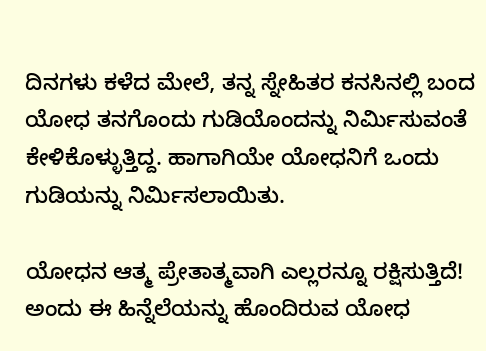ದಿನಗಳು ಕಳೆದ ಮೇಲೆ, ತನ್ನ ಸ್ನೇಹಿತರ ಕನಸಿನಲ್ಲಿ ಬಂದ ಯೋಧ ತನಗೊಂದು ಗುಡಿಯೊಂದನ್ನು ನಿರ್ಮಿಸುವಂತೆ ಕೇಳಿಕೊಳ್ಳುತ್ತಿದ್ದ. ಹಾಗಾಗಿಯೇ ಯೋಧನಿಗೆ ಒಂದು ಗುಡಿಯನ್ನು ನಿರ್ಮಿಸಲಾಯಿತು.

ಯೋಧನ ಆತ್ಮ ಪ್ರೇತಾತ್ಮವಾಗಿ ಎಲ್ಲರನ್ನೂ ರಕ್ಷಿಸುತ್ತಿದೆ!
ಅಂದು ಈ ಹಿನ್ನೆಲೆಯನ್ನು ಹೊಂದಿರುವ ಯೋಧ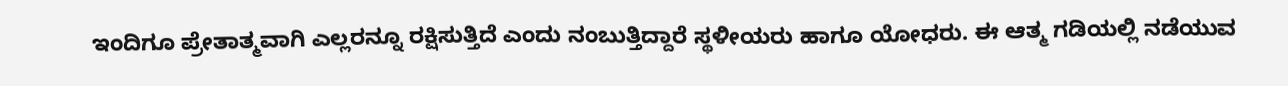ಇಂದಿಗೂ ಪ್ರೇತಾತ್ಮವಾಗಿ ಎಲ್ಲರನ್ನೂ ರಕ್ಷಿಸುತ್ತಿದೆ ಎಂದು ನಂಬುತ್ತಿದ್ದಾರೆ ಸ್ಥಳೀಯರು ಹಾಗೂ ಯೋಧರು. ಈ ಆತ್ಮ ಗಡಿಯಲ್ಲಿ ನಡೆಯುವ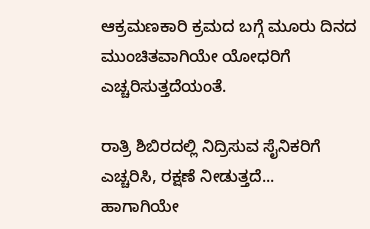ಆಕ್ರಮಣಕಾರಿ ಕ್ರಮದ ಬಗ್ಗೆ ಮೂರು ದಿನದ ಮುಂಚಿತವಾಗಿಯೇ ಯೋಧರಿಗೆ ಎಚ್ಚರಿಸುತ್ತದೆಯಂತೆ.

ರಾತ್ರಿ ಶಿಬಿರದಲ್ಲಿ ನಿದ್ರಿಸುವ ಸೈನಿಕರಿಗೆ ಎಚ್ಚರಿಸಿ, ರಕ್ಷಣೆ ನೀಡುತ್ತದೆ...
ಹಾಗಾಗಿಯೇ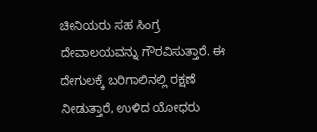ಚೀನಿಯರು ಸಹ ಸಿಂಗ್ರ ದೇವಾಲಯವನ್ನು ಗೌರವಿಸುತ್ತಾರೆ. ಈ ದೇಗುಲಕ್ಕೆ ಬರಿಗಾಲಿನಲ್ಲಿ ರಕ್ಷಣೆ ನೀಡುತ್ತಾರೆ, ಉಳಿದ ಯೋಧರು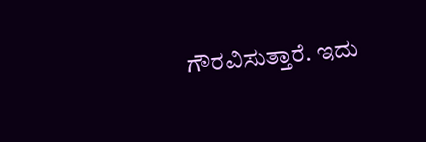ಗೌರವಿಸುತ್ತಾರೆ. ಇದು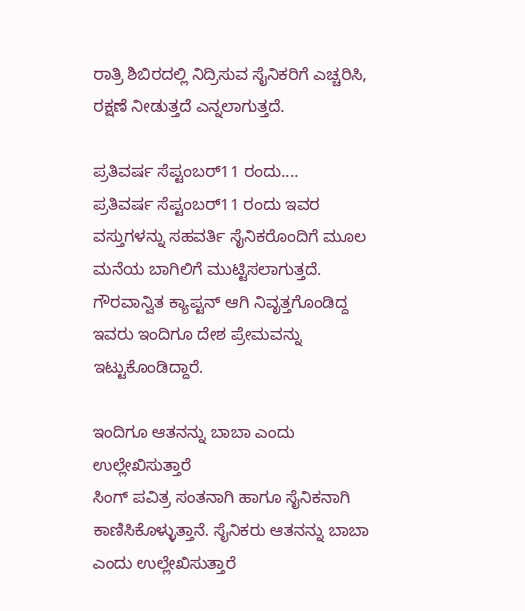ರಾತ್ರಿ ಶಿಬಿರದಲ್ಲಿ ನಿದ್ರಿಸುವ ಸೈನಿಕರಿಗೆ ಎಚ್ಚರಿಸಿ, ರಕ್ಷಣೆ ನೀಡುತ್ತದೆ ಎನ್ನಲಾಗುತ್ತದೆ.

ಪ್ರತಿವರ್ಷ ಸೆಪ್ಟಂಬರ್11 ರಂದು....
ಪ್ರತಿವರ್ಷ ಸೆಪ್ಟಂಬರ್11 ರಂದು ಇವರ ವಸ್ತುಗಳನ್ನು ಸಹವರ್ತಿ ಸೈನಿಕರೊಂದಿಗೆ ಮೂಲ ಮನೆಯ ಬಾಗಿಲಿಗೆ ಮುಟ್ಟಿಸಲಾಗುತ್ತದೆ. ಗೌರವಾನ್ವಿತ ಕ್ಯಾಪ್ಟನ್ ಆಗಿ ನಿವೃತ್ತಗೊಂಡಿದ್ದ ಇವರು ಇಂದಿಗೂ ದೇಶ ಪ್ರೇಮವನ್ನು ಇಟ್ಟುಕೊಂಡಿದ್ದಾರೆ.

ಇಂದಿಗೂ ಆತನನ್ನು ಬಾಬಾ ಎಂದು ಉಲ್ಲೇಖಿಸುತ್ತಾರೆ
ಸಿಂಗ್ ಪವಿತ್ರ ಸಂತನಾಗಿ ಹಾಗೂ ಸೈನಿಕನಾಗಿ ಕಾಣಿಸಿಕೊಳ್ಳುತ್ತಾನೆ. ಸೈನಿಕರು ಆತನನ್ನು ಬಾಬಾ ಎಂದು ಉಲ್ಲೇಖಿಸುತ್ತಾರೆ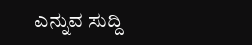ಎನ್ನುವ ಸುದ್ದಿ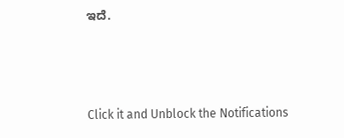ಇದೆ.



Click it and Unblock the Notifications